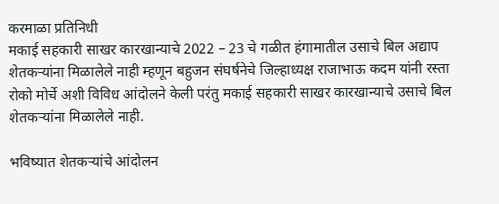करमाळा प्रतिनिधी
मकाई सहकारी साखर कारखान्याचे 2022 – 23 चे गळीत हंगामातील उसाचे बिल अद्याप शेतकऱ्यांना मिळालेले नाही म्हणून बहुजन संघर्षनेचे जिल्हाध्यक्ष राजाभाऊ कदम यांनी रस्ता रोको मोर्चे अशी विविध आंदोलने केली परंतु मकाई सहकारी साखर कारखान्याचे उसाचे बिल शेतकऱ्यांना मिळालेले नाही.

भविष्यात शेतकऱ्यांचे आंदोलन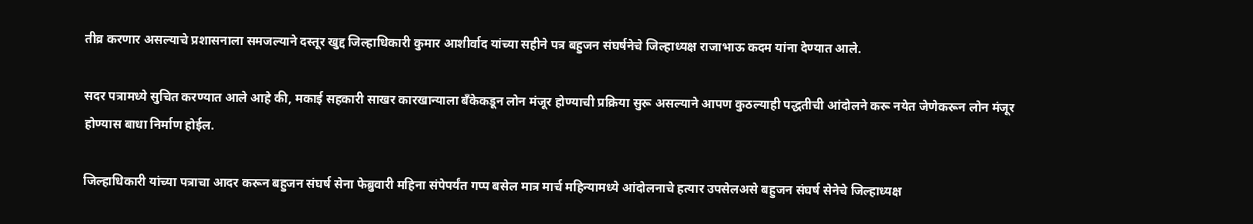तीव्र करणार असल्याचे प्रशासनाला समजल्याने दस्तूर खुद्द जिल्हाधिकारी कुमार आशीर्वाद यांच्या सहीने पत्र बहुजन संघर्षनेचे जिल्हाध्यक्ष राजाभाऊ कदम यांना देण्यात आले.

सदर पत्रामध्ये सुचित करण्यात आले आहे की, मकाई सहकारी साखर कारखान्याला बँकेकडून लोन मंजूर होण्याची प्रक्रिया सुरू असल्याने आपण कुठल्याही पद्धतीची आंदोलने करू नयेत जेणेकरून लोन मंजूर होण्यास बाधा निर्माण होईल.

जिल्हाधिकारी यांच्या पत्राचा आदर करून बहुजन संघर्ष सेना फेब्रुवारी महिना संपेपर्यंत गप्प बसेल मात्र मार्च महिन्यामध्ये आंदोलनाचे हत्यार उपसेलअसे बहुजन संघर्ष सेनेचे जिल्हाध्यक्ष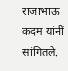राजाभाऊ कदम यांनीं सांगितले.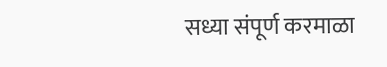सध्या संपूर्ण करमाळा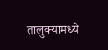तालुक्यामध्ये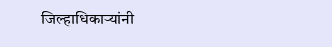जिल्हाधिकाऱ्यांनी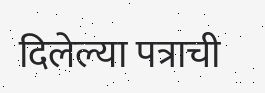दिलेल्या पत्राची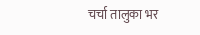चर्चा तालुका भर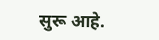सुरू आहे.